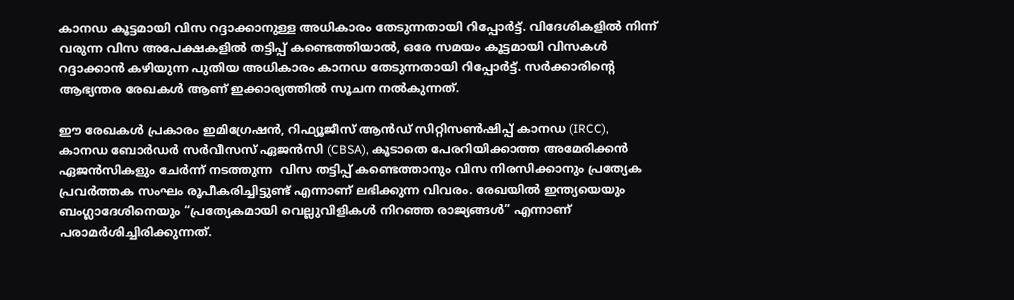കാനഡ കൂട്ടമായി വിസ റദ്ദാക്കാനുള്ള അധികാരം തേടുന്നതായി റിപ്പോർട്ട്. വിദേശികളിൽ നിന്ന് വരുന്ന വിസ അപേക്ഷകളിൽ തട്ടിപ്പ് കണ്ടെത്തിയാൽ, ഒരേ സമയം കൂട്ടമായി വിസകൾ റദ്ദാക്കാൻ കഴിയുന്ന പുതിയ അധികാരം കാനഡ തേടുന്നതായി റിപ്പോർട്ട്. സർക്കാരിന്റെ ആഭ്യന്തര രേഖകൾ ആണ് ഇക്കാര്യത്തിൽ സൂചന നൽകുന്നത്.

ഈ രേഖകൾ പ്രകാരം ഇമിഗ്രേഷൻ, റിഫ്യൂജീസ് ആൻഡ് സിറ്റിസൺഷിപ്പ് കാനഡ (IRCC), കാനഡ ബോർഡർ സർവീസസ് ഏജൻസി (CBSA), കൂടാതെ പേരറിയിക്കാത്ത അമേരിക്കൻ ഏജൻസികളും ചേർന്ന് നടത്തുന്ന  വിസ തട്ടിപ്പ് കണ്ടെത്താനും വിസ നിരസിക്കാനും പ്രത്യേക പ്രവർത്തക സംഘം രൂപീകരിച്ചിട്ടുണ്ട് എന്നാണ് ലഭിക്കുന്ന വിവരം. രേഖയിൽ ഇന്ത്യയെയും ബംഗ്ലാദേശിനെയും “പ്രത്യേകമായി വെല്ലുവിളികൾ നിറഞ്ഞ രാജ്യങ്ങൾ” എന്നാണ് പരാമർശിച്ചിരിക്കുന്നത്.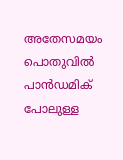അതേസമയം പൊതുവിൽ പാൻഡമിക് പോലുള്ള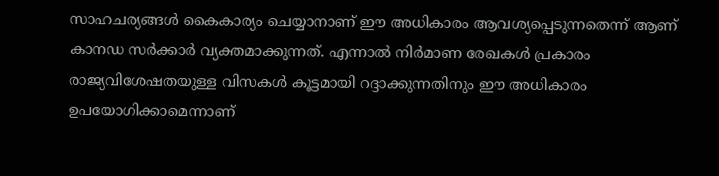സാഹചര്യങ്ങൾ കൈകാര്യം ചെയ്യാനാണ് ഈ അധികാരം ആവശ്യപ്പെടുന്നതെന്ന് ആണ് കാനഡ സർക്കാർ വ്യക്തമാക്കുന്നത്. എന്നാൽ നിർമാണ രേഖകൾ പ്രകാരം രാജ്യവിശേഷതയുള്ള വിസകൾ കൂട്ടമായി റദ്ദാക്കുന്നതിനും ഈ അധികാരം ഉപയോഗിക്കാമെന്നാണ്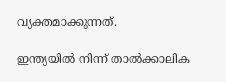വ്യക്തമാക്കുന്നത്.

ഇന്ത്യയിൽ നിന്ന് താൽക്കാലിക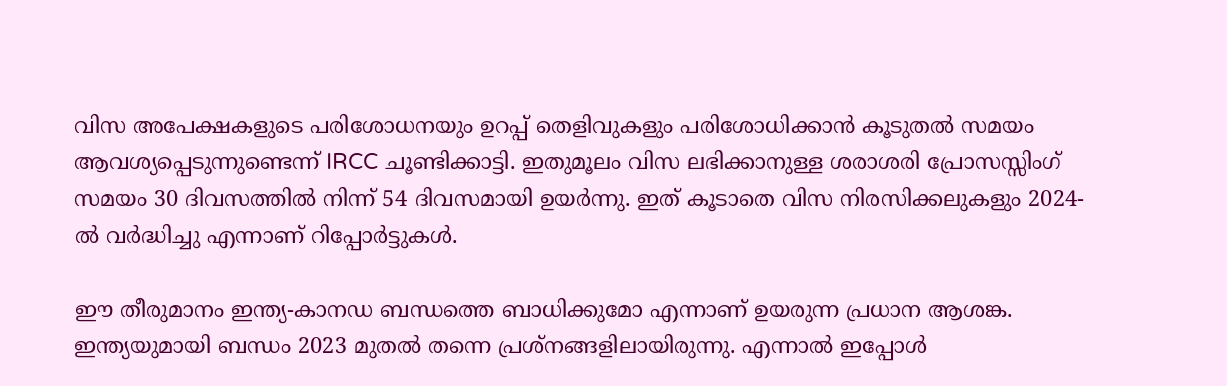വിസ അപേക്ഷകളുടെ പരിശോധനയും ഉറപ്പ് തെളിവുകളും പരിശോധിക്കാൻ കൂടുതൽ സമയം ആവശ്യപ്പെടുന്നുണ്ടെന്ന് IRCC ചൂണ്ടിക്കാട്ടി. ഇതുമൂലം വിസ ലഭിക്കാനുള്ള ശരാശരി പ്രോസസ്സിംഗ് സമയം 30 ദിവസത്തിൽ നിന്ന് 54 ദിവസമായി ഉയർന്നു. ഇത് കൂടാതെ വിസ നിരസിക്കലുകളും 2024-ൽ വർദ്ധിച്ചു എന്നാണ് റിപ്പോർട്ടുകൾ.

ഈ തീരുമാനം ഇന്ത്യ-കാനഡ ബന്ധത്തെ ബാധിക്കുമോ എന്നാണ് ഉയരുന്ന പ്രധാന ആശങ്ക. ഇന്ത്യയുമായി ബന്ധം 2023 മുതൽ തന്നെ പ്രശ്നങ്ങളിലായിരുന്നു. എന്നാൽ ഇപ്പോൾ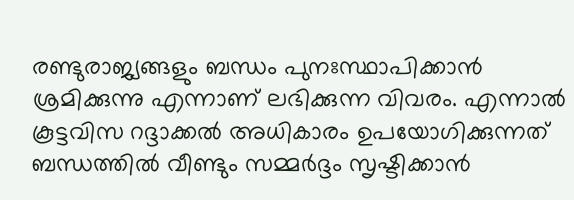രണ്ടുരാജ്യങ്ങളും ബന്ധം പുനഃസ്ഥാപിക്കാൻ ശ്രമിക്കുന്നു എന്നാണ് ലഭിക്കുന്ന വിവരം. എന്നാൽ കൂട്ടവിസ റദ്ദാക്കൽ അധികാരം ഉപയോഗിക്കുന്നത് ബന്ധത്തിൽ വീണ്ടും സമ്മർദ്ദം സൃഷ്ടിക്കാൻ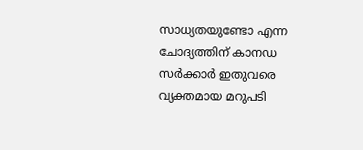സാധ്യതയുണ്ടോ എന്ന ചോദ്യത്തിന് കാനഡ സർക്കാർ ഇതുവരെ വ്യക്തമായ മറുപടി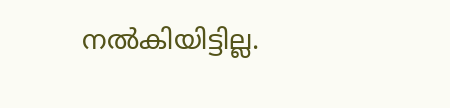നൽകിയിട്ടില്ല.